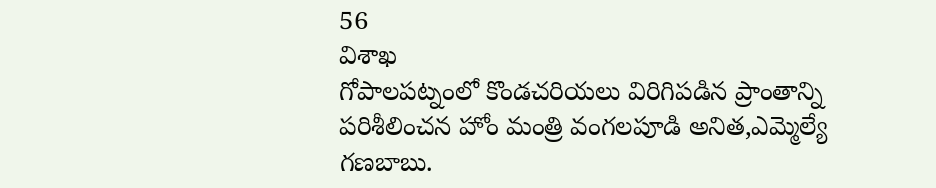56
విశాఖ
గోపాలపట్నంలో కొండచరియలు విరిగిపడిన ప్రాంతాన్ని పరిశీలించన హోం మంత్రి వంగలపూడి అనిత,ఎమ్మెల్యే గణబాబు.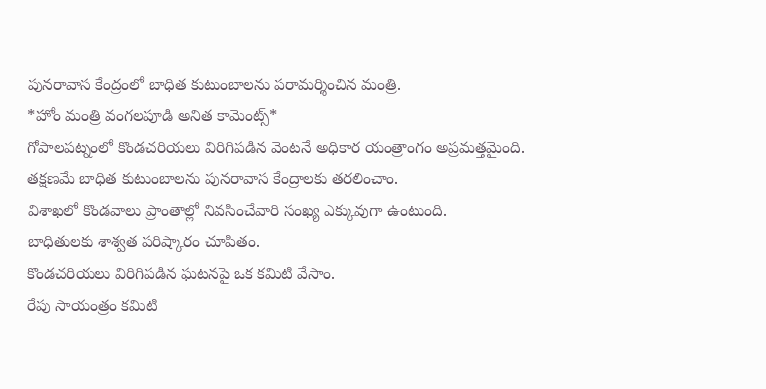పునరావాస కేంద్రంలో బాధిత కుటుంబాలను పరామర్శించిన మంత్రి.
*హోం మంత్రి వంగలపూడి అనిత కామెంట్స్*
గోపాలపట్నంలో కొండచరియలు విరిగిపడిన వెంటనే అధికార యంత్రాంగం అప్రమత్తమైంది.
తక్షణమే బాధిత కుటుంబాలను పునరావాస కేంద్రాలకు తరలించాం.
విశాఖలో కొండవాలు ప్రాంతాల్లో నివసించేవారి సంఖ్య ఎక్కువుగా ఉంటుంది.
బాధితులకు శాశ్వత పరిష్కారం చూపితం.
కొండచరియలు విరిగిపడిన ఘటనపై ఒక కమిటి వేసాం.
రేపు సాయంత్రం కమిటి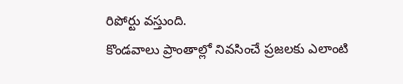రిపోర్టు వస్తుంది.
కొండవాలు ప్రాంతాల్లో నివసించే ప్రజలకు ఎలాంటి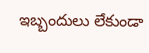ఇబ్బందులు లేకుండా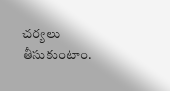చర్యలు తీసుకుంటాం.